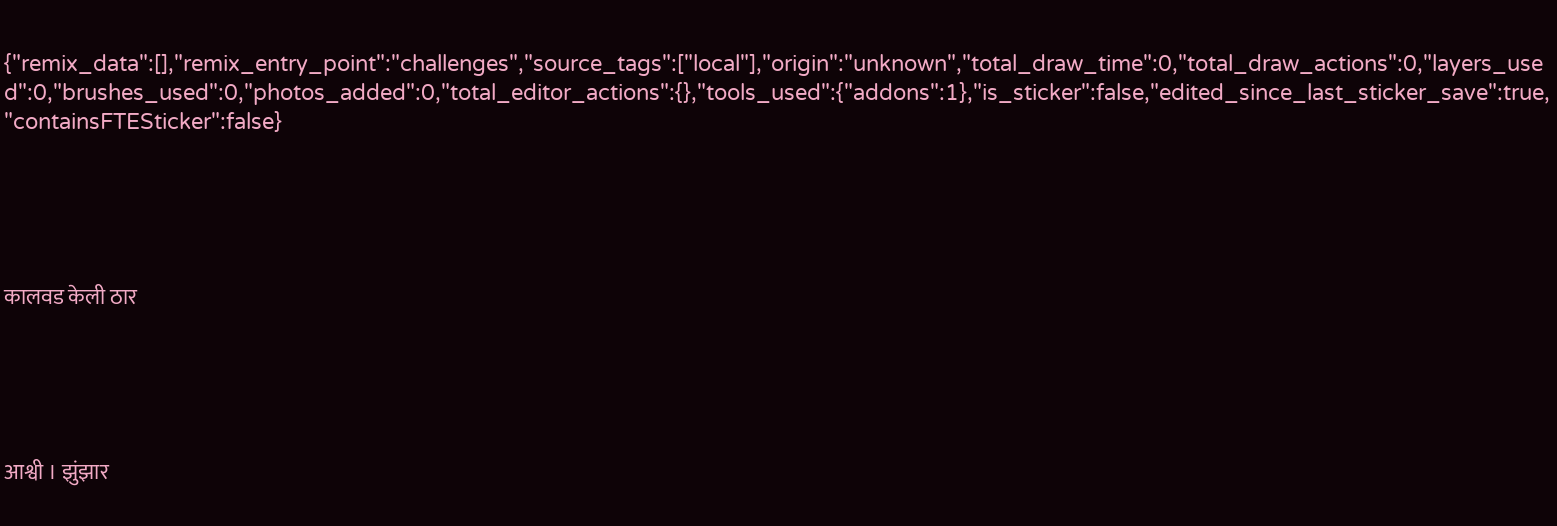{"remix_data":[],"remix_entry_point":"challenges","source_tags":["local"],"origin":"unknown","total_draw_time":0,"total_draw_actions":0,"layers_used":0,"brushes_used":0,"photos_added":0,"total_editor_actions":{},"tools_used":{"addons":1},"is_sticker":false,"edited_since_last_sticker_save":true,"containsFTESticker":false}





कालवड केली ठार





आश्वी । झुंझार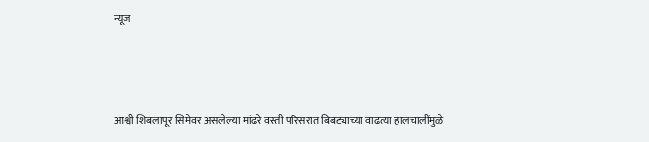न्यूज





आश्वी शिबलापूर सिमेवर असलेल्या मांढरे वस्ती परिसरात बिबट्याच्या वाढत्या हालचालींमुळे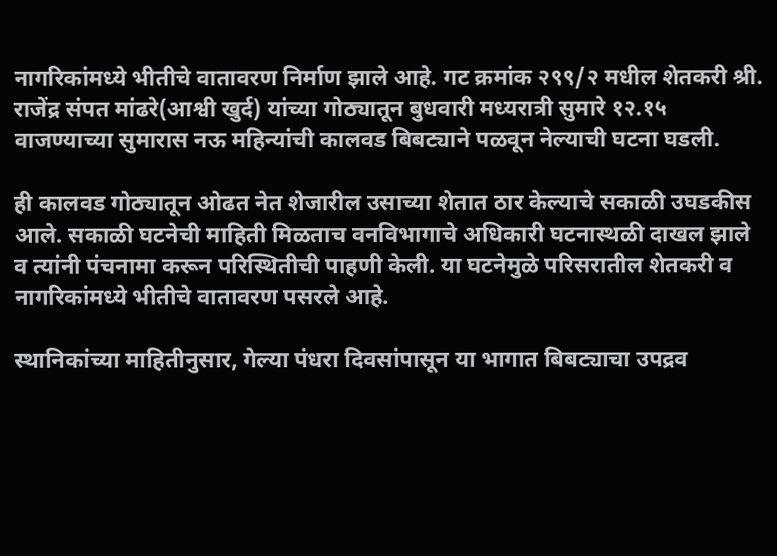नागरिकांमध्ये भीतीचे वातावरण निर्माण झाले आहे. गट क्रमांक २९९/२ मधील शेतकरी श्री. राजेंद्र संपत मांढरे(आश्वी खुर्द) यांच्या गोठ्यातून बुधवारी मध्यरात्री सुमारे १२.१५ वाजण्याच्या सुमारास नऊ महिन्यांची कालवड बिबट्याने पळवून नेल्याची घटना घडली.

ही कालवड गोठ्यातून ओढत नेत शेजारील उसाच्या शेतात ठार केल्याचे सकाळी उघडकीस आले. सकाळी घटनेची माहिती मिळताच वनविभागाचे अधिकारी घटनास्थळी दाखल झाले व त्यांनी पंचनामा करून परिस्थितीची पाहणी केली. या घटनेमुळे परिसरातील शेतकरी व नागरिकांमध्ये भीतीचे वातावरण पसरले आहे.

स्थानिकांच्या माहितीनुसार, गेल्या पंधरा दिवसांपासून या भागात बिबट्याचा उपद्रव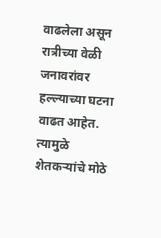वाढलेला असून रात्रीच्या वेळी जनावरांवर हल्ल्याच्या घटना वाढत आहेत. त्यामुळे शेतकऱ्यांचे मोठे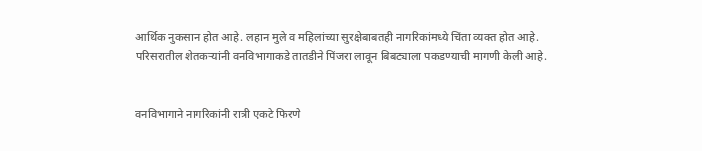आर्थिक नुकसान होत आहे. लहान मुले व महिलांच्या सुरक्षेबाबतही नागरिकांमध्ये चिंता व्यक्त होत आहे.
परिसरातील शेतकऱ्यांनी वनविभागाकडे तातडीने पिंजरा लावून बिबट्याला पकडण्याची मागणी केली आहे.


वनविभागाने नागरिकांनी रात्री एकटे फिरणे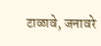टाळावे, जनावरे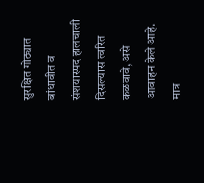सुरक्षित गोठ्यात बांधावीत व संशयास्पद हालचाली दिसल्यास त्वरित कळवावे, असे आवाहन केले आहे. मात्र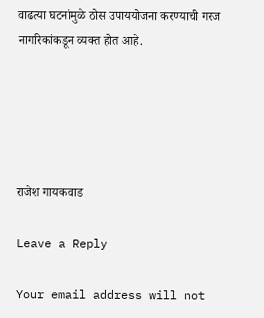वाढत्या घटनांमुळे ठोस उपाययोजना करण्याची गरज नागरिकांकडून व्यक्त होत आहे.





राजेश गायकवाड

Leave a Reply

Your email address will not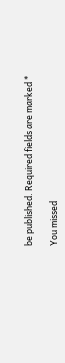be published. Required fields are marked *

You missed